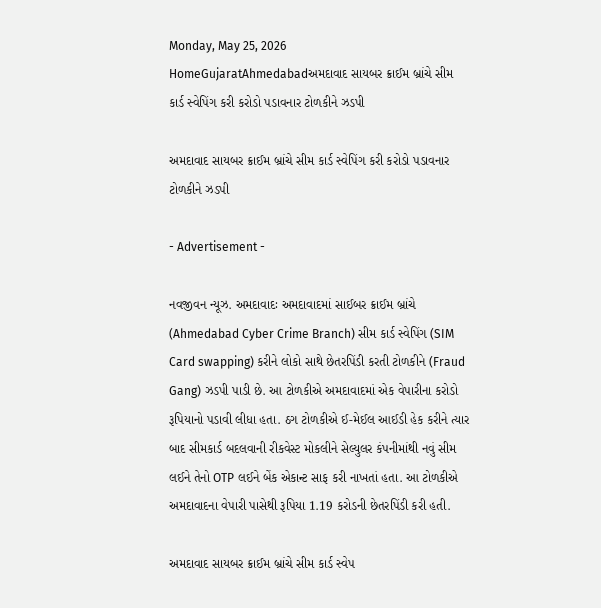Monday, May 25, 2026
HomeGujaratAhmedabadઅમદાવાદ સાયબર ક્રાઈમ બ્રાંચે સીમ કાર્ડ સ્વેપિંગ કરી કરોડો પડાવનાર ટોળકીને ઝડપી

અમદાવાદ સાયબર ક્રાઈમ બ્રાંચે સીમ કાર્ડ સ્વેપિંગ કરી કરોડો પડાવનાર ટોળકીને ઝડપી

- Advertisement -

નવજીવન ન્યૂઝ. અમદાવાદઃ અમદાવાદમાં સાઈબર ક્રાઈમ બ્રાંચે (Ahmedabad Cyber Crime Branch) સીમ કાર્ડ સ્વેપિંગ (SIM Card swapping) કરીને લોકો સાથે છેતરપિંડી કરતી ટોળકીને (Fraud Gang) ઝડપી પાડી છે. આ ટોળકીએ અમદાવાદમાં એક વેપારીના કરોડો રૂપિયાનો પડાવી લીધા હતા. ઠગ ટોળકીએ ઈ-મેઈલ આઈડી હેક કરીને ત્યાર બાદ સીમકાર્ડ બદલવાની રીકવેસ્ટ મોકલીને સેલ્યુલર કંપનીમાંથી નવું સીમ લઈને તેનો OTP લઈને બેંક એકાન્ટ સાફ કરી નાખતાં હતા. આ ટોળકીએ અમદાવાદના વેપારી પાસેથી રૂપિયા 1.19 કરોડની છેતરપિંડી કરી હતી.

અમદાવાદ સાયબર ક્રાઈમ બ્રાંચે સીમ કાર્ડ સ્વેપ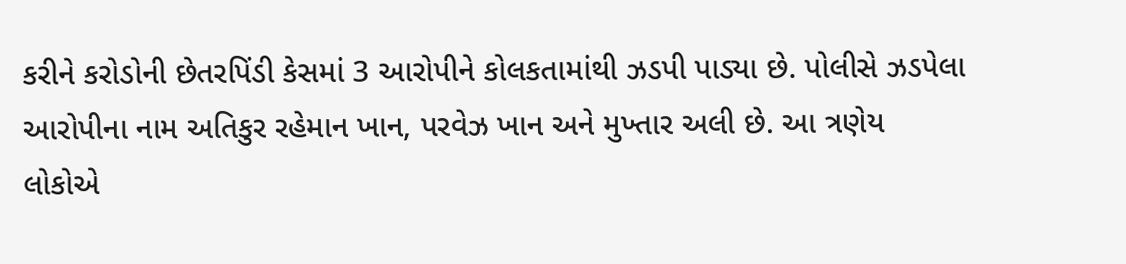કરીને કરોડોની છેતરપિંડી કેસમાં 3 આરોપીને કોલકતામાંથી ઝડપી પાડ્યા છે. પોલીસે ઝડપેલા આરોપીના નામ અતિકુર રહેમાન ખાન, પરવેઝ ખાન અને મુખ્તાર અલી છે. આ ત્રણેય લોકોએ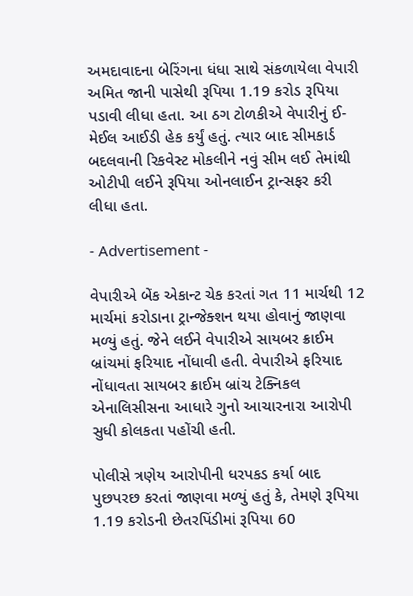અમદાવાદના બેરિંગના ધંધા સાથે સંકળાયેલા વેપારી અમિત જાની પાસેથી રૂપિયા 1.19 કરોડ રૂપિયા પડાવી લીધા હતા. આ ઠગ ટોળકીએ વેપારીનું ઈ-મેઈલ આઈડી હેક કર્યું હતું. ત્યાર બાદ સીમકાર્ડ બદલવાની રિકવેસ્ટ મોકલીને નવું સીમ લઈ તેમાંથી ઓટીપી લઈને રૂપિયા ઓનલાઈન ટ્રાન્સફર કરી લીધા હતા.

- Advertisement -

વેપારીએ બેંક એકાન્ટ ચેક કરતાં ગત 11 માર્ચથી 12 માર્ચમાં કરોડાના ટ્રાન્જેક્શન થયા હોવાનું જાણવા મળ્યું હતું. જેને લઈને વેપારીએ સાયબર ક્રાઈમ બ્રાંચમાં ફરિયાદ નોંધાવી હતી. વેપારીએ ફરિયાદ નોંધાવતા સાયબર ક્રાઈમ બ્રાંચ ટેક્નિકલ એનાલિસીસના આધારે ગુનો આચારનારા આરોપી સુધી કોલકતા પહોંચી હતી.

પોલીસે ત્રણેય આરોપીની ધરપકડ કર્યા બાદ પુછપરછ કરતાં જાણવા મળ્યું હતું કે, તેમણે રૂપિયા 1.19 કરોડની છેતરપિંડીમાં રૂપિયા 60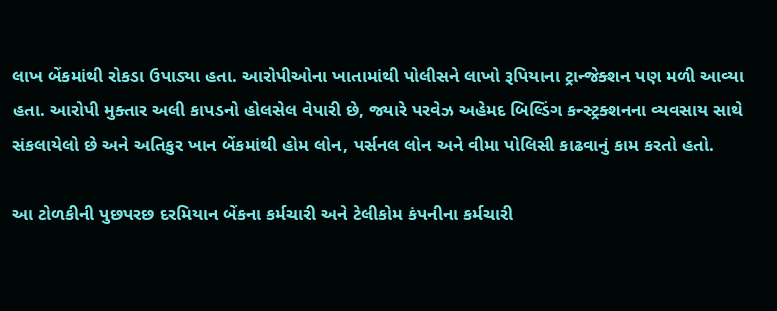લાખ બેંકમાંથી રોકડા ઉપાડ્યા હતા. આરોપીઓના ખાતામાંથી પોલીસને લાખો રૂપિયાના ટ્રાન્જેક્શન પણ મળી આવ્યા હતા. આરોપી મુક્તાર અલી કાપડનો હોલસેલ વેપારી છે, જ્યારે પરવેઝ અહેમદ બિલ્ડિંગ કન્સ્ટ્રક્શનના વ્યવસાય સાથે સંકલાયેલો છે અને અતિકુર ખાન બેંકમાંથી હોમ લોન, પર્સનલ લોન અને વીમા પોલિસી કાઢવાનું કામ કરતો હતો.

આ ટોળકીની પુછપરછ દરમિયાન બેંકના કર્મચારી અને ટેલીકોમ કંપનીના કર્મચારી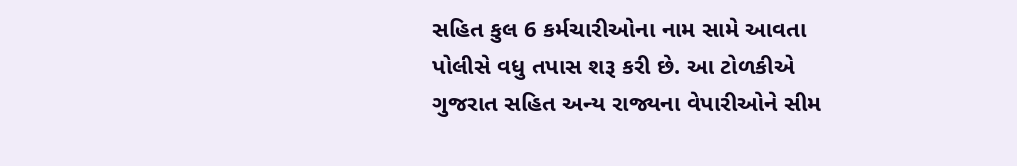સહિત કુલ 6 કર્મચારીઓના નામ સામે આવતા પોલીસે વધુ તપાસ શરૂ કરી છે. આ ટોળકીએ ગુજરાત સહિત અન્ય રાજ્યના વેપારીઓને સીમ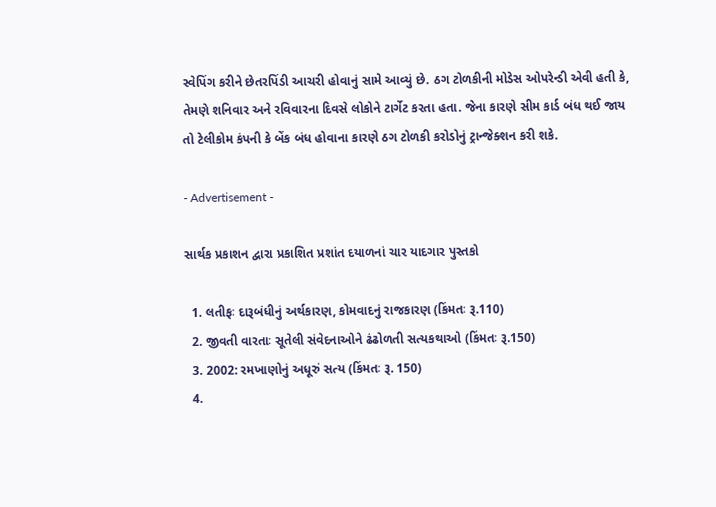સ્વેપિંગ કરીને છેતરપિંડી આચરી હોવાનું સામે આવ્યું છે. ઠગ ટોળકીની મોડેસ ઓપરેન્ડી એવી હતી કે, તેમણે શનિવાર અને રવિવારના દિવસે લોકોને ટાર્ગેટ કરતા હતા. જેના કારણે સીમ કાર્ડ બંધ થઈ જાય તો ટેલીકોમ કંપની કે બેંક બંધ હોવાના કારણે ઠગ ટોળકી કરોડોનું ટ્રાન્જેક્શન કરી શકે.

- Advertisement -

સાર્થક પ્રકાશન દ્વારા પ્રકાશિત પ્રશાંત દયાળનાં ચાર યાદગાર પુસ્તકો

  1. લતીફઃ દારૂબંધીનું અર્થકારણ, કોમવાદનું રાજકારણ (કિંમતઃ રૂ.110)
  2. જીવતી વારતાઃ સૂતેલી સંવેદનાઓને ઢંઢોળતી સત્યકથાઓ (કિંમતઃ રૂ.150)
  3. 2002: રમખાણોનું અધૂરું સત્ય (કિંમતઃ રૂ. 150)
  4.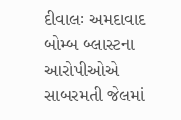દીવાલઃ અમદાવાદ બોમ્બ બ્લાસ્ટના આરોપીઓએ સાબરમતી જેલમાં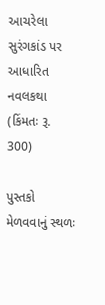આચરેલા સુરંગકાંડ પર આધારિત નવલકથા (કિંમતઃ રૂ. 300)

પુસ્તકો મેળવવાનું સ્થળઃ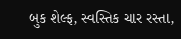બુક શેલ્ફ, સ્વસ્તિક ચાર રસ્તા,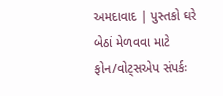અમદાવાદ | પુસ્તકો ઘરે બેઠાં મેળવવા માટે ફોન/વોટ્સએપ સંપર્કઃ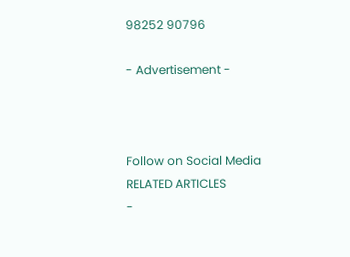98252 90796

- Advertisement -



Follow on Social Media
RELATED ARTICLES
-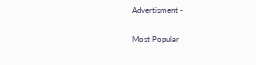Advertisment -

Most Popular